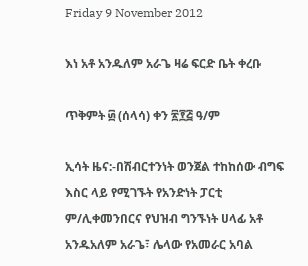Friday 9 November 2012

እነ አቶ አንዱለም አራጌ ዛሬ ፍርድ ቤት ቀረቡ

ጥቅምት ፴ (ሰላሳ) ቀን ፳፻፭ ዓ/ም

ኢሳት ዜና:-በሽብርተንነት ወንጀል ተከከሰው ብግፍ እስር ላይ የሚገኙት የአንድነት ፓርቲ ም/ሊቀመንበርና የህዝብ ግንኙነት ሀላፊ አቶ አንዱአለም አራጌ፣ ሌላው የአመራር አባል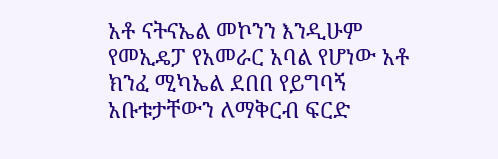አቶ ናትናኤል መኮንን እንዲሁም የመኢዴፓ የአመራር አባል የሆነው አቶ ክንፈ ሚካኤል ደበበ የይግባኝ አቡቱታቸውን ለማቅርብ ፍርድ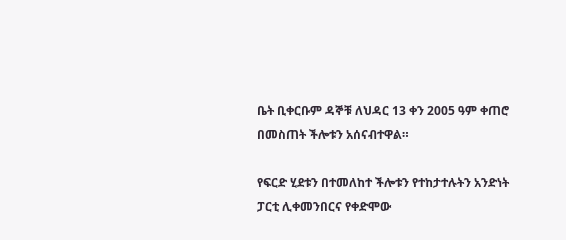ቤት ቢቀርቡም ዳኞቹ ለህዳር 13 ቀን 2005 ዓም ቀጠሮ በመስጠት ችሎቱን አሰናብተዋል።

የፍርድ ሂደቱን በተመለከተ ችሎቱን የተከታተሉትን አንድነት ፓርቲ ሊቀመንበርና የቀድሞው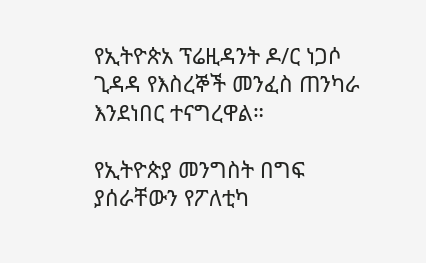የኢትዮጵአ ፕሬዚዳንት ዶ/ር ነጋሶ ጊዳዳ የእስረኞች መንፈስ ጠንካራ እንደነበር ተናግረዋል።

የኢትዮጵያ መንግስት በግፍ ያሰራቸውን የፖለቲካ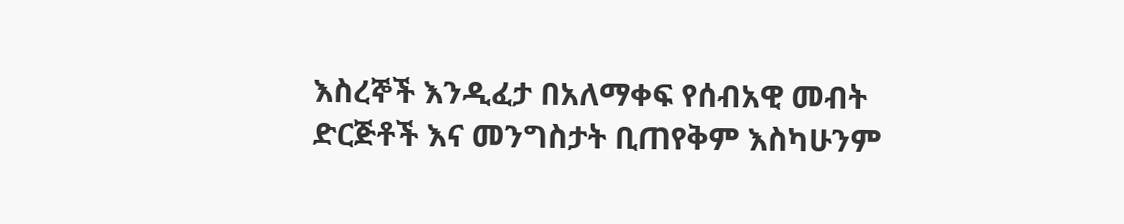እስረኞች እንዲፈታ በአለማቀፍ የሰብአዊ መብት ድርጅቶች እና መንግስታት ቢጠየቅም እስካሁንም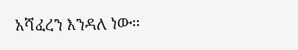አሻፈረን እንዳለ ነው።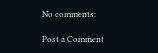No comments:

Post a Comment